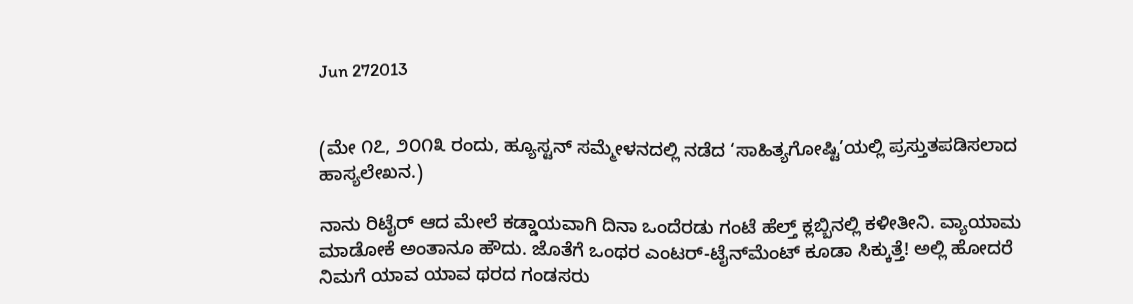Jun 272013


(ಮೇ ೧೭, ೨೦೧೩ ರಂದು, ಹ್ಯೂಸ್ಟನ್ ಸಮ್ಮೇಳನದಲ್ಲಿ ನಡೆದ ‘ಸಾಹಿತ್ಯಗೋಷ್ಟಿ’ಯಲ್ಲಿ ಪ್ರಸ್ತುತಪಡಿಸಲಾದ ಹಾಸ್ಯಲೇಖನ.)

ನಾನು ರಿಟೈರ್ ಆದ ಮೇಲೆ ಕಡ್ಡಾಯವಾಗಿ ದಿನಾ ಒಂದೆರಡು ಗಂಟೆ ಹೆಲ್ತ್ ಕ್ಲಬ್ಬಿನಲ್ಲಿ ಕಳೀತೀನಿ. ವ್ಯಾಯಾಮ ಮಾಡೋಕೆ ಅಂತಾನೂ ಹೌದು. ಜೊತೆಗೆ ಒಂಥರ ಎಂಟರ್-ಟೈನ್‍ಮೆಂಟ್ ಕೂಡಾ ಸಿಕ್ಕುತ್ತೆ! ಅಲ್ಲಿ ಹೋದರೆ ನಿಮಗೆ ಯಾವ ಯಾವ ಥರದ ಗಂಡಸರು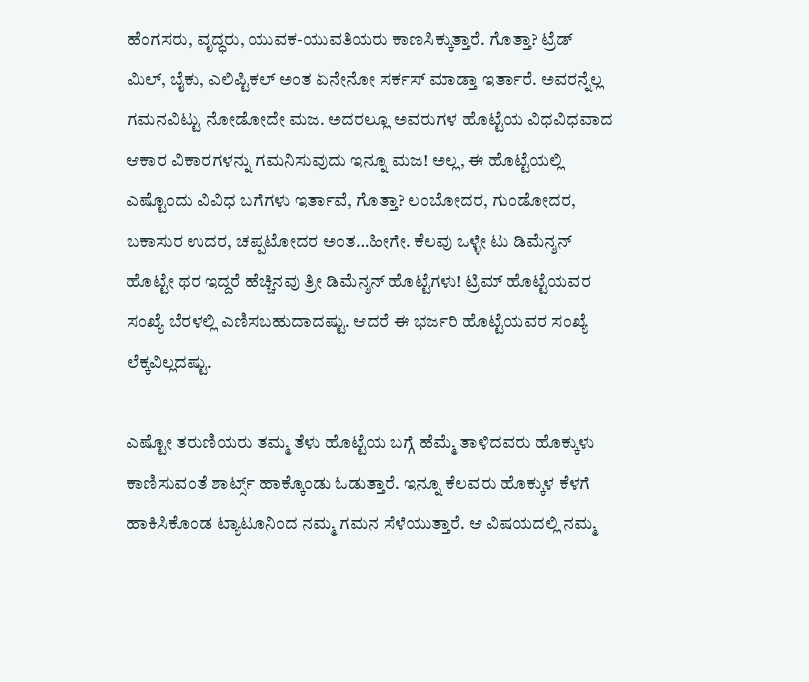ಹೆಂಗಸರು, ವೃದ್ಧರು, ಯುವಕ-ಯುವತಿಯರು ಕಾಣಸಿಕ್ಕುತ್ತಾರೆ. ಗೊತ್ತಾ? ಟ್ರೆಡ್ ಮಿಲ್, ಬೈಕು, ಎಲಿಪ್ಟಿಕಲ್ ಅಂತ ಏನೇನೋ ಸರ್ಕಸ್ ಮಾಡ್ತಾ ಇರ್ತಾರೆ. ಅವರನ್ನೆಲ್ಲ ಗಮನವಿಟ್ಟು ನೋಡೋದೇ ಮಜ. ಅದರಲ್ಲೂ ಅವರುಗಳ ಹೊಟ್ಟೆಯ ವಿಧವಿಧವಾದ ಆಕಾರ ವಿಕಾರಗಳನ್ನು ಗಮನಿಸುವುದು ಇನ್ನೂ ಮಜ! ಅಲ್ಲ, ಈ ಹೊಟ್ಟೆಯಲ್ಲಿ ಎಷ್ಟೊಂದು ವಿವಿಧ ಬಗೆಗಳು ಇರ್ತಾವೆ, ಗೊತ್ತಾ? ಲಂಬೋದರ, ಗುಂಡೋದರ, ಬಕಾಸುರ ಉದರ, ಚಪ್ಪಟೋದರ ಅಂತ…ಹೀಗೇ. ಕೆಲವು ಒಳ್ಳೇ ಟು ಡಿಮೆನ್ಶನ್ ಹೊಟ್ಟೇ ಥರ ಇದ್ದರೆ ಹೆಚ್ಚಿನವು ತ್ರೀ ಡಿಮೆನ್ಶನ್ ಹೊಟ್ಟೆಗಳು! ಟ್ರಿಮ್ ಹೊಟ್ಟೆಯವರ ಸಂಖ್ಯೆ ಬೆರಳಲ್ಲಿ ಎಣಿಸಬಹುದಾದಷ್ಟು. ಆದರೆ ಈ ಭರ್ಜರಿ ಹೊಟ್ಟೆಯವರ ಸಂಖ್ಯೆ ಲೆಕ್ಕವಿಲ್ಲದಷ್ಟು.

ಎಷ್ಟೋ ತರುಣಿಯರು ತಮ್ಮ ತೆಳು ಹೊಟ್ಟೆಯ ಬಗ್ಗೆ ಹೆಮ್ಮೆ ತಾಳಿದವರು ಹೊಕ್ಕುಳು ಕಾಣಿಸುವಂತೆ ಶಾರ್ಟ್ಸ್ ಹಾಕ್ಕೊಂಡು ಓಡುತ್ತಾರೆ. ಇನ್ನೂ ಕೆಲವರು ಹೊಕ್ಕುಳ ಕೆಳಗೆ ಹಾಕಿಸಿಕೊಂಡ ಟ್ಯಾಟೂನಿಂದ ನಮ್ಮ ಗಮನ ಸೆಳೆಯುತ್ತಾರೆ. ಆ ವಿಷಯದಲ್ಲಿ ನಮ್ಮ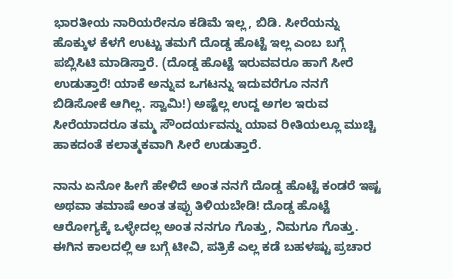ಭಾರತೀಯ ನಾರಿಯರೇನೂ ಕಡಿಮೆ ಇಲ್ಲ, ಬಿಡಿ. ಸೀರೆಯನ್ನು ಹೊಕ್ಕುಳ ಕೆಳಗೆ ಉಟ್ಟು ತಮಗೆ ದೊಡ್ಡ ಹೊಟ್ಟೆ ಇಲ್ಲ ಎಂಬ ಬಗ್ಗೆ ಪಬ್ಲಿಸಿಟಿ ಮಾಡಿಸ್ತಾರೆ. (ದೊಡ್ಡ ಹೊಟ್ಟೆ ಇರುವವರೂ ಹಾಗೆ ಸೀರೆ ಉಡುತ್ತಾರೆ! ಯಾಕೆ ಅನ್ನುವ ಒಗಟನ್ನು ಇದುವರೆಗೂ ನನಗೆ ಬಿಡಿಸೋಕೆ ಆಗಿಲ್ಲ. ಸ್ವಾಮಿ!) ಅಷ್ಟೆಲ್ಲ ಉದ್ದ ಅಗಲ ಇರುವ ಸೀರೆಯಾದರೂ ತಮ್ಮ ಸೌಂದರ್ಯವನ್ನು ಯಾವ ರೀತಿಯಲ್ಲೂ ಮುಚ್ಚಿ ಹಾಕದಂತೆ ಕಲಾತ್ಮಕವಾಗಿ ಸೀರೆ ಉಡುತ್ತಾರೆ.

ನಾನು ಏನೋ ಹೀಗೆ ಹೇಳಿದೆ ಅಂತ ನನಗೆ ದೊಡ್ಡ ಹೊಟ್ಟೆ ಕಂಡರೆ ಇಷ್ಟ ಅಥವಾ ತಮಾಷೆ ಅಂತ ತಪ್ಪು ತಿಳಿಯಬೇಡಿ! ದೊಡ್ಡ ಹೊಟ್ಟೆ ಆರೋಗ್ಯಕ್ಕೆ ಒಳ್ಳೇದಲ್ಲ ಅಂತ ನನಗೂ ಗೊತ್ತು, ನಿಮಗೂ ಗೊತ್ತು. ಈಗಿನ ಕಾಲದಲ್ಲಿ ಆ ಬಗ್ಗೆ ಟೀವಿ, ಪತ್ರಿಕೆ ಎಲ್ಲ ಕಡೆ ಬಹಳಷ್ಟು ಪ್ರಚಾರ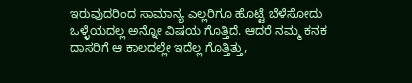ಇರುವುದರಿಂದ ಸಾಮಾನ್ಯ ಎಲ್ಲರಿಗೂ ಹೊಟ್ಟೆ ಬೆಳೆಸೋದು ಒಳ್ಳೆಯದಲ್ಲ ಅನ್ನೋ ವಿಷಯ ಗೊತ್ತಿದೆ. ಆದರೆ ನಮ್ಮ ಕನಕ ದಾಸರಿಗೆ ಆ ಕಾಲದಲ್ಲೇ ಇದೆಲ್ಲ ಗೊತ್ತಿತ್ತು,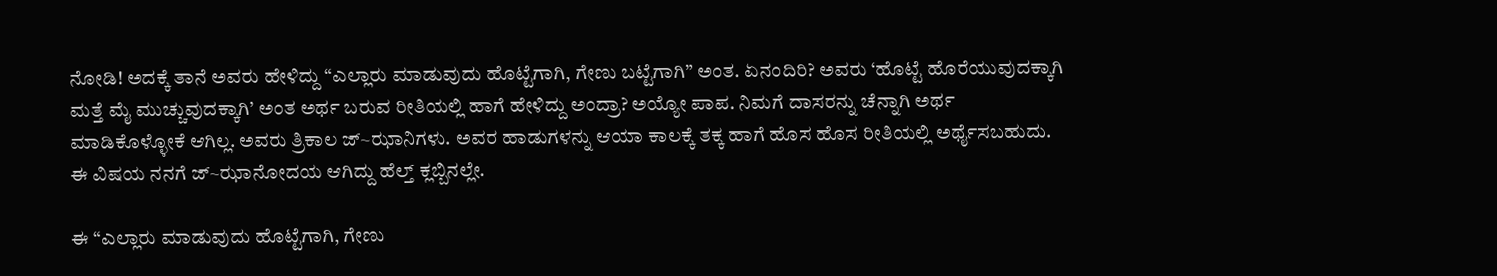ನೋಡಿ! ಅದಕ್ಕೆ ತಾನೆ ಅವರು ಹೇಳಿದ್ದು “ಎಲ್ಲಾರು ಮಾಡುವುದು ಹೊಟ್ಟೆಗಾಗಿ, ಗೇಣು ಬಟ್ಟೆಗಾಗಿ” ಅಂತ. ಏನಂದಿರಿ? ಅವರು ‘ಹೊಟ್ಟೆ ಹೊರೆಯುವುದಕ್ಕಾಗಿ ಮತ್ತೆ ಮೈ ಮುಚ್ಚುವುದಕ್ಕಾಗಿ’ ಅಂತ ಅರ್ಥ ಬರುವ ರೀತಿಯಲ್ಲಿ ಹಾಗೆ ಹೇಳಿದ್ದು ಅಂದ್ರಾ? ಅಯ್ಯೋ ಪಾಪ. ನಿಮಗೆ ದಾಸರನ್ನು ಚೆನ್ನಾಗಿ ಅರ್ಥ ಮಾಡಿಕೊಳ್ಳೋಕೆ ಆಗಿಲ್ಲ. ಅವರು ತ್ರಿಕಾಲ ಜ್~ಝಾನಿಗಳು. ಅವರ ಹಾಡುಗಳನ್ನು ಆಯಾ ಕಾಲಕ್ಕೆ ತಕ್ಕ ಹಾಗೆ ಹೊಸ ಹೊಸ ರೀತಿಯಲ್ಲಿ ಅರ್ಥೈಸಬಹುದು. ಈ ವಿಷಯ ನನಗೆ ಜ್~ಝಾನೋದಯ ಆಗಿದ್ದು ಹೆಲ್ತ್ ಕ್ಲಬ್ಬಿನಲ್ಲೇ.

ಈ “ಎಲ್ಲಾರು ಮಾಡುವುದು ಹೊಟ್ಟೆಗಾಗಿ, ಗೇಣು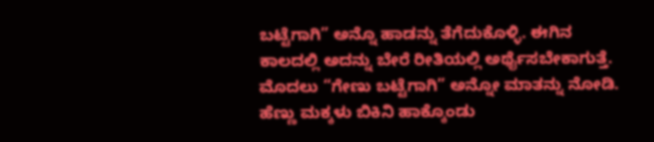ಬಟ್ಟೆಗಾಗಿ” ಅನ್ನೊ ಹಾಡನ್ನು ತೆಗೆದುಕೊಳ್ಳಿ. ಈಗಿನ ಕಾಲದಲ್ಲಿ ಅದನ್ನು ಬೇರೆ ರೀತಿಯಲ್ಲಿ ಅರ್ಥೈಸಬೇಕಾಗುತ್ತೆ. ಮೊದಲು “ಗೇಣು ಬಟ್ಟೆಗಾಗಿ” ಅನ್ನೋ ಮಾತನ್ನು ನೋಡಿ. ಹೆಣ್ಣು ಮಕ್ಕಳು ಬಿಕಿನಿ ಹಾಕ್ಕೊಂಡು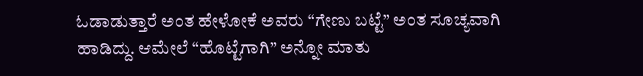ಓಡಾಡುತ್ತಾರೆ ಅಂತ ಹೇಳೋಕೆ ಅವರು “ಗೇಣು ಬಟ್ಟೆ” ಅಂತ ಸೂಚ್ಯವಾಗಿ ಹಾಡಿದ್ದು. ಆಮೇಲೆ “ಹೊಟ್ಟೆಗಾಗಿ” ಅನ್ನೋ ಮಾತು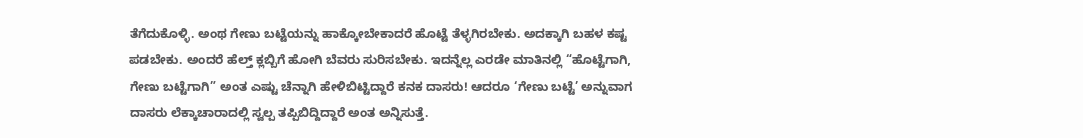ತೆಗೆದುಕೊಳ್ಳಿ. ಅಂಥ ಗೇಣು ಬಟ್ಟೆಯನ್ನು ಹಾಕ್ಕೋಬೇಕಾದರೆ ಹೊಟ್ಟೆ ತೆಳ್ಳಗಿರಬೇಕು. ಅದಕ್ಕಾಗಿ ಬಹಳ ಕಷ್ಟ ಪಡಬೇಕು. ಅಂದರೆ ಹೆಲ್ತ್ ಕ್ಲಬ್ಬಿಗೆ ಹೋಗಿ ಬೆವರು ಸುರಿಸಬೇಕು. ಇದನ್ನೆಲ್ಲ ಎರಡೇ ಮಾತಿನಲ್ಲಿ “ಹೊಟ್ಟೆಗಾಗಿ, ಗೇಣು ಬಟ್ಟೆಗಾಗಿ” ಅಂತ ಎಷ್ಟು ಚೆನ್ನಾಗಿ ಹೇಳಿಬಿಟ್ಟಿದ್ದಾರೆ ಕನಕ ದಾಸರು! ಆದರೂ ‘ಗೇಣು ಬಟ್ಟೆ’ ಅನ್ನುವಾಗ ದಾಸರು ಲೆಕ್ಕಾಚಾರಾದಲ್ಲಿ ಸ್ವಲ್ಪ ತಪ್ಪಿಬಿದ್ದಿದ್ದಾರೆ ಅಂತ ಅನ್ನಿಸುತ್ತೆ.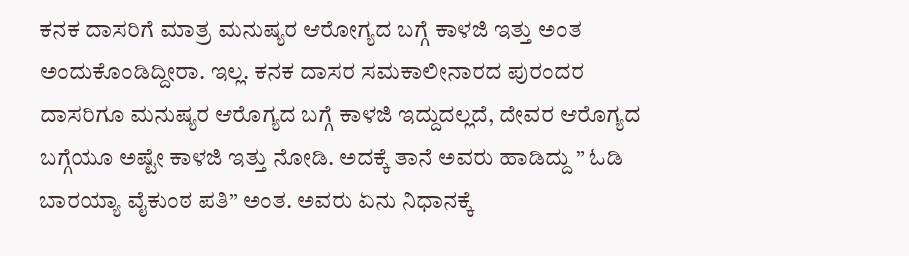ಕನಕ ದಾಸರಿಗೆ ಮಾತ್ರ ಮನುಷ್ಯರ ಆರೋಗ್ಯದ ಬಗ್ಗೆ ಕಾಳಜಿ ಇತ್ತು ಅಂತ ಅಂದುಕೊಂಡಿದ್ದೀರಾ. ಇಲ್ಲ. ಕನಕ ದಾಸರ ಸಮಕಾಲೀನಾರದ ಪುರಂದರ ದಾಸರಿಗೂ ಮನುಷ್ಯರ ಆರೊಗ್ಯದ ಬಗ್ಗೆ ಕಾಳಜಿ ಇದ್ದುದಲ್ಲದೆ, ದೇವರ ಆರೊಗ್ಯದ ಬಗ್ಗೆಯೂ ಅಷ್ಟೇ ಕಾಳಜಿ ಇತ್ತು ನೋಡಿ. ಅದಕ್ಕೆ ತಾನೆ ಅವರು ಹಾಡಿದ್ದು ” ಓಡಿ ಬಾರಯ್ಯಾ ವೈಕುಂಠ ಪತಿ” ಅಂತ. ಅವರು ಏನು ನಿಧಾನಕ್ಕೆ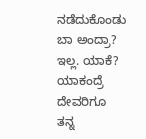ನಡೆದುಕೊಂಡು ಬಾ ಅಂದ್ರಾ? ಇಲ್ಲ. ಯಾಕೆ? ಯಾಕಂದ್ರೆ ದೇವರಿಗೂ ತನ್ನ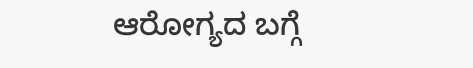ಆರೋಗ್ಯದ ಬಗ್ಗೆ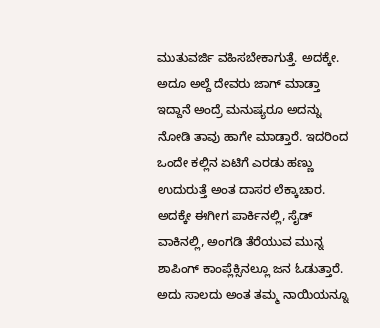ಮುತುವರ್ಜಿ ವಹಿಸಬೇಕಾಗುತ್ತೆ. ಅದಕ್ಕೇ. ಅದೂ ಅಲ್ದೆ ದೇವರು ಜಾಗ್ ಮಾಡ್ತಾ ಇದ್ದಾನೆ ಅಂದ್ರೆ ಮನುಷ್ಯರೂ ಅದನ್ನು ನೋಡಿ ತಾವು ಹಾಗೇ ಮಾಡ್ತಾರೆ. ಇದರಿಂದ ಒಂದೇ ಕಲ್ಲಿನ ಏಟಿಗೆ ಎರಡು ಹಣ್ಣು ಉದುರುತ್ತೆ ಅಂತ ದಾಸರ ಲೆಕ್ಕಾಚಾರ. ಅದಕ್ಕೇ ಈಗೀಗ ಪಾರ್ಕಿನಲ್ಲಿ, ಸೈಡ್ ವಾಕಿನಲ್ಲಿ, ಅಂಗಡಿ ತೆರೆಯುವ ಮುನ್ನ ಶಾಪಿಂಗ್ ಕಾಂಪ್ಲೆಕ್ಸಿನಲ್ಲೂ ಜನ ಓಡುತ್ತಾರೆ. ಅದು ಸಾಲದು ಅಂತ ತಮ್ಮ ನಾಯಿಯನ್ನೂ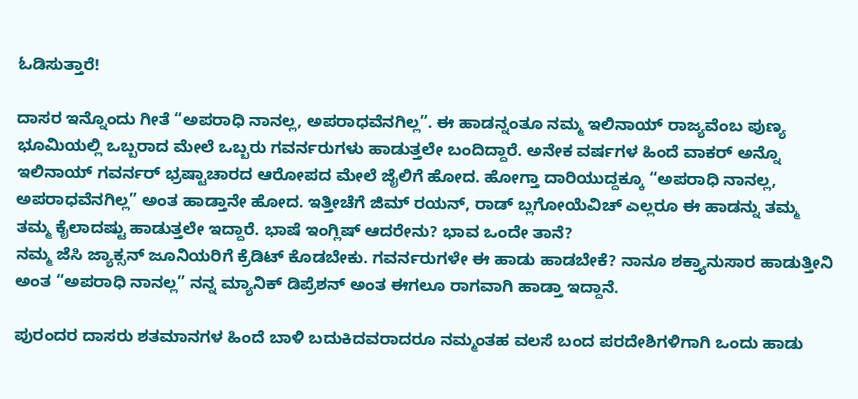ಓಡಿಸುತ್ತಾರೆ!

ದಾಸರ ಇನ್ನೊಂದು ಗೀತೆ “ಅಪರಾಧಿ ನಾನಲ್ಲ, ಅಪರಾಧವೆನಗಿಲ್ಲ”. ಈ ಹಾಡನ್ನಂತೂ ನಮ್ಮ ಇಲಿನಾಯ್ ರಾಜ್ಯವೆಂಬ ಪುಣ್ಯ ಭೂಮಿಯಲ್ಲಿ ಒಬ್ಬರಾದ ಮೇಲೆ ಒಬ್ಬರು ಗವರ್ನರುಗಳು ಹಾಡುತ್ತಲೇ ಬಂದಿದ್ದಾರೆ. ಅನೇಕ ವರ್ಷಗಳ ಹಿಂದೆ ವಾಕರ್ ಅನ್ನೊ ಇಲಿನಾಯ್ ಗವರ್ನರ್ ಭ್ರಷ್ಟಾಚಾರದ ಆರೋಪದ ಮೇಲೆ ಜೈಲಿಗೆ ಹೋದ. ಹೋಗ್ತಾ ದಾರಿಯುದ್ದಕ್ಕೂ “ಅಪರಾಧಿ ನಾನಲ್ಲ, ಅಪರಾಧವೆನಗಿಲ್ಲ” ಅಂತ ಹಾಡ್ತಾನೇ ಹೋದ. ಇತ್ತೀಚೆಗೆ ಜಿಮ್ ರಯನ್, ರಾಡ್ ಬ್ಲಗೋಯೆವಿಚ್ ಎಲ್ಲರೂ ಈ ಹಾಡನ್ನು ತಮ್ಮ ತಮ್ಮ ಕೈಲಾದಷ್ಟು ಹಾಡುತ್ತಲೇ ಇದ್ದಾರೆ. ಭಾಷೆ ಇಂಗ್ಲಿಷ್ ಆದರೇನು? ಭಾವ ಒಂದೇ ತಾನೆ?
ನಮ್ಮ ಜೆಸಿ ಜ್ಯಾಕ್ಸನ್ ಜೂನಿಯರಿಗೆ ಕ್ರೆಡಿಟ್ ಕೊಡಬೇಕು. ಗವರ್ನರುಗಳೇ ಈ ಹಾಡು ಹಾಡಬೇಕೆ? ನಾನೂ ಶಕ್ತ್ಯಾನುಸಾರ ಹಾಡುತ್ತೀನಿ ಅಂತ “ಅಪರಾಧಿ ನಾನಲ್ಲ” ನನ್ನ ಮ್ಯಾನಿಕ್ ಡಿಪ್ರೆಶನ್ ಅಂತ ಈಗಲೂ ರಾಗವಾಗಿ ಹಾಡ್ತಾ ಇದ್ದಾನೆ.

ಪುರಂದರ ದಾಸರು ಶತಮಾನಗಳ ಹಿಂದೆ ಬಾಳಿ ಬದುಕಿದವರಾದರೂ ನಮ್ಮಂತಹ ವಲಸೆ ಬಂದ ಪರದೇಶಿಗಳಿಗಾಗಿ ಒಂದು ಹಾಡು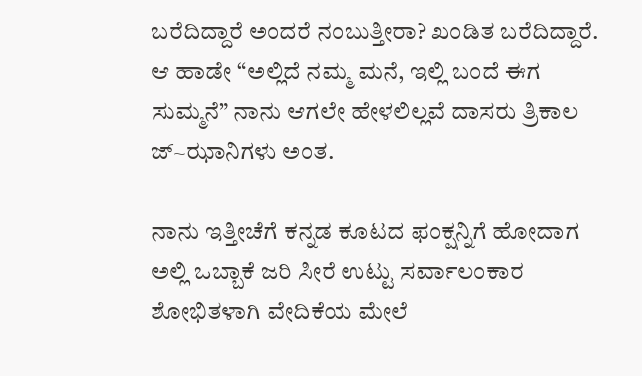ಬರೆದಿದ್ದಾರೆ ಅಂದರೆ ನಂಬುತ್ತೀರಾ? ಖಂಡಿತ ಬರೆದಿದ್ದಾರೆ. ಆ ಹಾಡೇ “ಅಲ್ಲಿದೆ ನಮ್ಮ ಮನೆ, ಇಲ್ಲಿ ಬಂದೆ ಈಗ ಸುಮ್ಮನೆ” ನಾನು ಆಗಲೇ ಹೇಳಲಿಲ್ಲವೆ ದಾಸರು ತ್ರಿಕಾಲ ಜ್~ಝಾನಿಗಳು ಅಂತ.

ನಾನು ಇತ್ತೀಚೆಗೆ ಕನ್ನಡ ಕೂಟದ ಫಂಕ್ಷನ್ನಿಗೆ ಹೋದಾಗ ಅಲ್ಲಿ ಒಬ್ಬಾಕೆ ಜರಿ ಸೀರೆ ಉಟ್ಟು ಸರ್ವಾಲಂಕಾರ ಶೋಭಿತಳಾಗಿ ವೇದಿಕೆಯ ಮೇಲೆ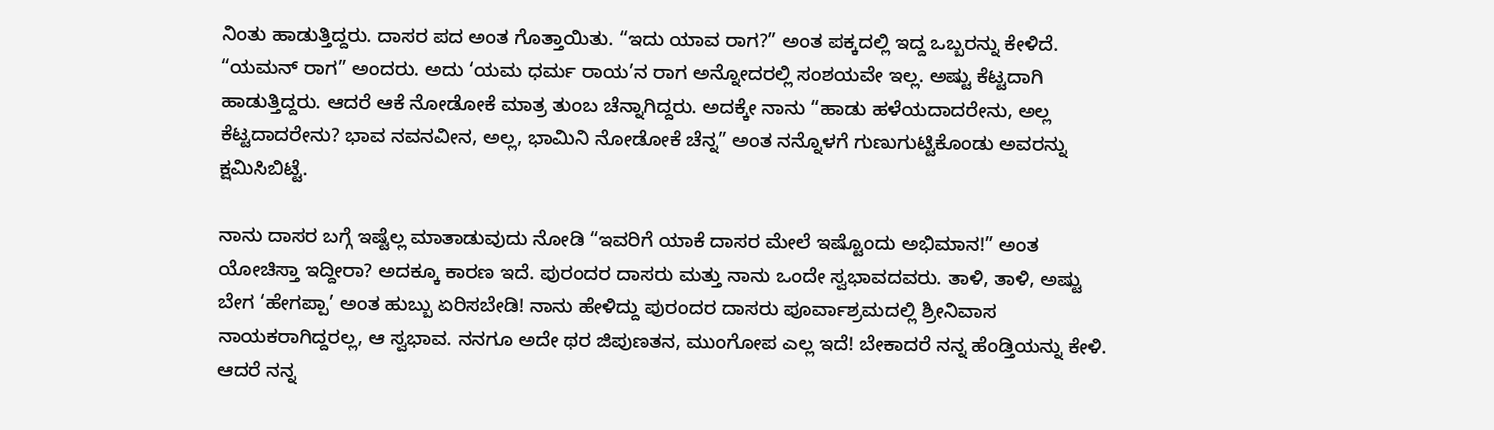ನಿಂತು ಹಾಡುತ್ತಿದ್ದರು. ದಾಸರ ಪದ ಅಂತ ಗೊತ್ತಾಯಿತು. “ಇದು ಯಾವ ರಾಗ?” ಅಂತ ಪಕ್ಕದಲ್ಲಿ ಇದ್ದ ಒಬ್ಬರನ್ನು ಕೇಳಿದೆ. “ಯಮನ್ ರಾಗ” ಅಂದರು. ಅದು ‘ಯಮ ಧರ್ಮ ರಾಯ’ನ ರಾಗ ಅನ್ನೋದರಲ್ಲಿ ಸಂಶಯವೇ ಇಲ್ಲ. ಅಷ್ಟು ಕೆಟ್ಟದಾಗಿ ಹಾಡುತ್ತಿದ್ದರು. ಆದರೆ ಆಕೆ ನೋಡೋಕೆ ಮಾತ್ರ ತುಂಬ ಚೆನ್ನಾಗಿದ್ದರು. ಅದಕ್ಕೇ ನಾನು “ಹಾಡು ಹಳೆಯದಾದರೇನು, ಅಲ್ಲ ಕೆಟ್ಟದಾದರೇನು? ಭಾವ ನವನವೀನ, ಅಲ್ಲ, ಭಾಮಿನಿ ನೋಡೋಕೆ ಚೆನ್ನ” ಅಂತ ನನ್ನೊಳಗೆ ಗುಣುಗುಟ್ಟಿಕೊಂಡು ಅವರನ್ನು ಕ್ಷಮಿಸಿಬಿಟ್ಟೆ.

ನಾನು ದಾಸರ ಬಗ್ಗೆ ಇಷ್ಟೆಲ್ಲ ಮಾತಾಡುವುದು ನೋಡಿ “ಇವರಿಗೆ ಯಾಕೆ ದಾಸರ ಮೇಲೆ ಇಷ್ಟೊಂದು ಅಭಿಮಾನ!” ಅಂತ ಯೋಚಿಸ್ತಾ ಇದ್ದೀರಾ? ಅದಕ್ಕೂ ಕಾರಣ ಇದೆ. ಪುರಂದರ ದಾಸರು ಮತ್ತು ನಾನು ಒಂದೇ ಸ್ವಭಾವದವರು. ತಾಳಿ, ತಾಳಿ, ಅಷ್ಟು ಬೇಗ ‘ಹೇಗಪ್ಪಾ’ ಅಂತ ಹುಬ್ಬು ಏರಿಸಬೇಡಿ! ನಾನು ಹೇಳಿದ್ದು ಪುರಂದರ ದಾಸರು ಪೂರ್ವಾಶ್ರಮದಲ್ಲಿ ಶ್ರೀನಿವಾಸ ನಾಯಕರಾಗಿದ್ದರಲ್ಲ, ಆ ಸ್ವಭಾವ. ನನಗೂ ಅದೇ ಥರ ಜಿಪುಣತನ, ಮುಂಗೋಪ ಎಲ್ಲ ಇದೆ! ಬೇಕಾದರೆ ನನ್ನ ಹೆಂಡ್ತಿಯನ್ನು ಕೇಳಿ. ಆದರೆ ನನ್ನ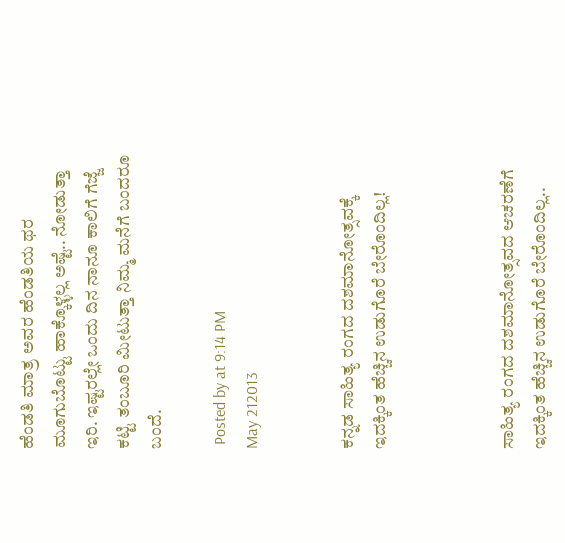ಹೆಂಡತಿ ಮಾತ್ರ ಅವರ ಹೆಂಡತಿಯ ಥರ ಮೂಗುಬೊಟ್ಟು ಹಾಕ್ಕೊಳ್ಳಲ್ಲ ಅಷ್ಟೆ.. ನೋಡುತ್ತಾ ಇರಿ. ಇಷ್ಟರಲ್ಲೇ ಒಂದು ದಿನ ನಾನೂ ಕಾಲಿಗೆ ಗೆಜ್ಜೆ ಕಟ್ಟಿ ತಂಬೂರಿ ಮೀಟುತ್ತಾ ನಿಮ್ಮ ಮನೆಗೆ ಬಂದರೂ ಬಂದೆ.

 Posted by at 9:14 PM
May 212013


ಕನ್ನಡ ಸಾಹಿತ್ಯ ರಂಗದ ದಶಮಾನೋತ್ಸವಕ್ಕೆ ಇದಕ್ಕಿಂತ ಹೆಚ್ಚಿನ ಉಡುಗೊರೆ ಬೇರೊಂದಿಲ್ಲ!



ಸಾಹಿತ್ಯ ರಂಗದ ದಶಮಾನೋತ್ಸವದ ಆಚರಣೆಗೆ ಇದಕ್ಕಿಂತ ಹೆಚ್ಚಿನ ಉಡುಗೊರೆ ಬೇರೊಂದಿಲ್ಲ..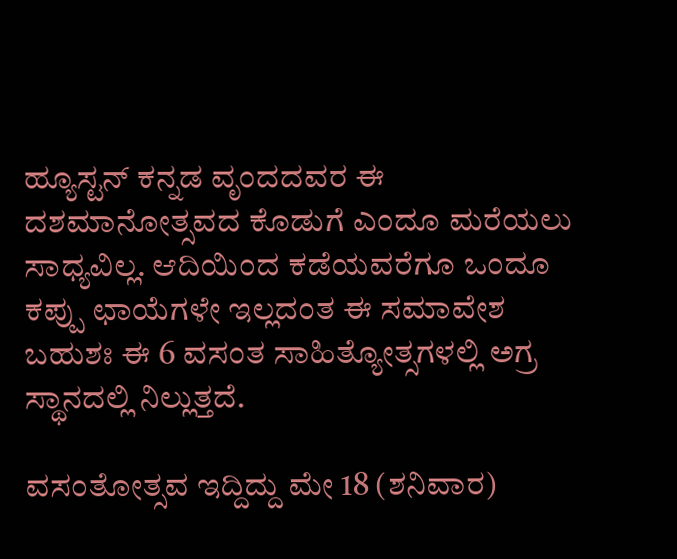ಹ್ಯೂಸ್ಟನ್ ಕನ್ನಡ ವೃಂದದವರ ಈ ದಶಮಾನೋತ್ಸವದ ಕೊಡುಗೆ ಎಂದೂ ಮರೆಯಲು ಸಾಧ್ಯವಿಲ್ಲ. ಆದಿಯಿಂದ ಕಡೆಯವರೆಗೂ ಒಂದೂ ಕಪ್ಪು ಛಾಯೆಗಳೇ ಇಲ್ಲದಂತ ಈ ಸಮಾವೇಶ ಬಹುಶಃ ಈ 6 ವಸಂತ ಸಾಹಿತ್ಯೋತ್ಸಗಳಲ್ಲಿ ಅಗ್ರ ಸ್ಥಾನದಲ್ಲಿ ನಿಲ್ಲುತ್ತದೆ.

ವಸಂತೋತ್ಸವ ಇದ್ದಿದ್ದು ಮೇ 18 (ಶನಿವಾರ)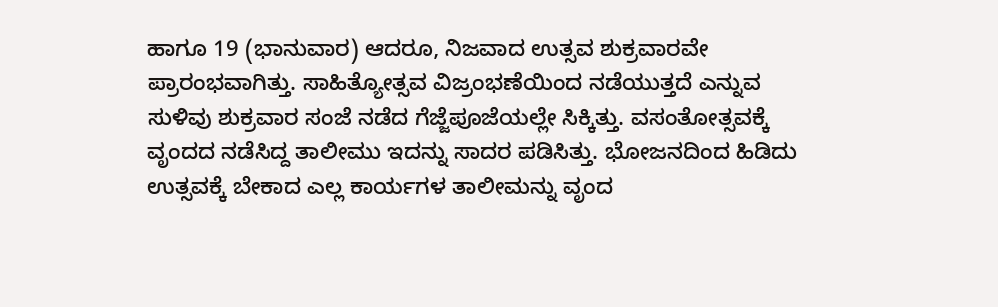ಹಾಗೂ 19 (ಭಾನುವಾರ) ಆದರೂ, ನಿಜವಾದ ಉತ್ಸವ ಶುಕ್ರವಾರವೇ ಪ್ರಾರಂಭವಾಗಿತ್ತು. ಸಾಹಿತ್ಯೋತ್ಸವ ವಿಜ್ರಂಭಣೆಯಿಂದ ನಡೆಯುತ್ತದೆ ಎನ್ನುವ ಸುಳಿವು ಶುಕ್ರವಾರ ಸಂಜೆ ನಡೆದ ಗೆಜ್ಜೆಪೂಜೆಯಲ್ಲೇ ಸಿಕ್ಕಿತ್ತು. ವಸಂತೋತ್ಸವಕ್ಕೆ ವೃಂದದ ನಡೆಸಿದ್ದ ತಾಲೀಮು ಇದನ್ನು ಸಾದರ ಪಡಿಸಿತ್ತು. ಭೋಜನದಿಂದ ಹಿಡಿದು ಉತ್ಸವಕ್ಕೆ ಬೇಕಾದ ಎಲ್ಲ ಕಾರ್ಯಗಳ ತಾಲೀಮನ್ನು ವೃಂದ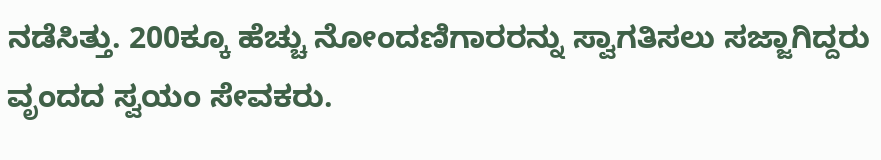ನಡೆಸಿತ್ತು. 200ಕ್ಕೂ ಹೆಚ್ಚು ನೋಂದಣಿಗಾರರನ್ನು ಸ್ವಾಗತಿಸಲು ಸಜ್ಜಾಗಿದ್ದರು ವೃಂದದ ಸ್ವಯಂ ಸೇವಕರು.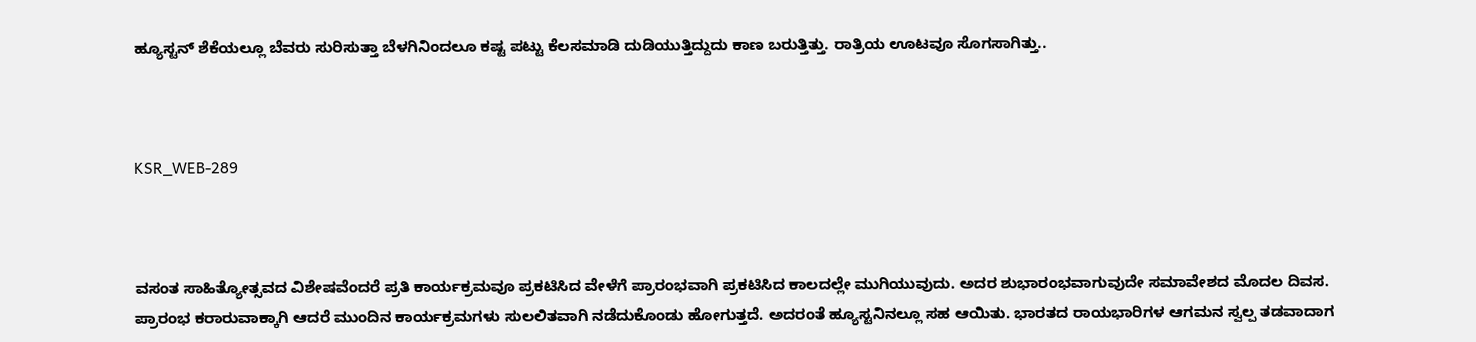ಹ್ಯೂಸ್ಟನ್ ಶೆಕೆಯಲ್ಲೂ ಬೆವರು ಸುರಿಸುತ್ತಾ ಬೆಳಗಿನಿಂದಲೂ ಕಷ್ಟ ಪಟ್ಟು ಕೆಲಸಮಾಡಿ ದುಡಿಯುತ್ತಿದ್ದುದು ಕಾಣ ಬರುತ್ತಿತ್ತು. ರಾತ್ರಿಯ ಊಟವೂ ಸೊಗಸಾಗಿತ್ತು..



KSR_WEB-289



ವಸಂತ ಸಾಹಿತ್ಯೋತ್ಸವದ ವಿಶೇಷವೆಂದರೆ ಪ್ರತಿ ಕಾರ್ಯಕ್ರಮವೂ ಪ್ರಕಟಿಸಿದ ವೇಳೆಗೆ ಪ್ರಾರಂಭವಾಗಿ ಪ್ರಕಟಿಸಿದ ಕಾಲದಲ್ಲೇ ಮುಗಿಯುವುದು. ಅದರ ಶುಭಾರಂಭವಾಗುವುದೇ ಸಮಾವೇಶದ ಮೊದಲ ದಿವಸ. ಪ್ರಾರಂಭ ಕರಾರುವಾಕ್ಕಾಗಿ ಆದರೆ ಮುಂದಿನ ಕಾರ್ಯಕ್ರಮಗಳು ಸುಲಲಿತವಾಗಿ ನಡೆದುಕೊಂಡು ಹೋಗುತ್ತದೆ. ಅದರಂತೆ ಹ್ಯೂಸ್ಟನಿ‌ನಲ್ಲೂ ಸಹ ಆಯಿತು. ಭಾರತದ ರಾಯಭಾರಿಗಳ ಆಗಮನ ಸ್ವಲ್ಪ ತಡವಾದಾಗ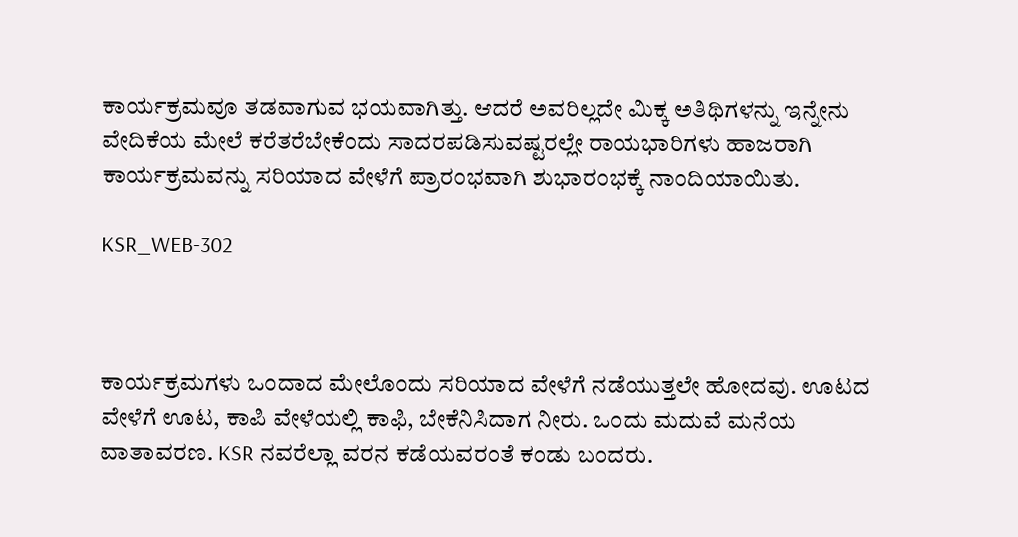ಕಾರ್ಯಕ್ರಮವೂ ತಡವಾಗುವ ಭಯವಾಗಿತ್ತು. ಆದರೆ ಅವರಿಲ್ಲದೇ ಮಿಕ್ಕ ಅತಿಥಿಗಳನ್ನು ಇನ್ನೇನು ವೇದಿಕೆಯ ಮೇಲೆ ಕರೆತರೆಬೇಕೆಂದು ಸಾದರಪಡಿಸುವಷ್ಟರಲ್ಲೇ ರಾಯಭಾರಿಗಳು ಹಾಜರಾಗಿ ಕಾರ್ಯಕ್ರಮವನ್ನು ಸರಿಯಾದ ವೇಳೆಗೆ ಪ್ರಾರಂಭವಾಗಿ ಶುಭಾರಂಭಕ್ಕೆ ನಾಂದಿಯಾಯಿತು.

KSR_WEB-302



ಕಾರ್ಯಕ್ರಮಗಳು ಒಂದಾದ ಮೇಲೊಂದು ಸರಿಯಾದ ವೇಳೆಗೆ ನಡೆಯುತ್ತಲೇ ಹೋದವು. ಊಟದ ವೇಳೆಗೆ ಊಟ, ಕಾಪಿ ವೇಳೆಯಲ್ಲಿ ಕಾಫಿ, ಬೇಕೆನಿಸಿದಾಗ ನೀರು. ಒಂದು ಮದುವೆ ಮನೆಯ ವಾತಾವರಣ. KSR ನವರೆಲ್ಲಾ ವರನ ಕಡೆಯವರಂತೆ ಕಂಡು ಬಂದರು.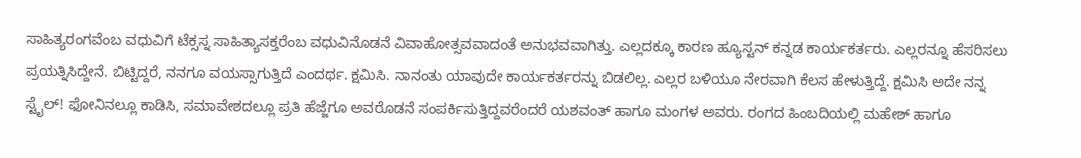ಸಾಹಿತ್ಯರಂಗವೆಂಬ ವಧುವಿಗೆ ಟೆಕ್ಸಸ್ನ ಸಾಹಿತ್ಯಾಸಕ್ತರೆಂಬ ವಧುವಿನೊಡನೆ ವಿವಾಹೋತ್ಸವವಾದಂತೆ ಅನುಭವವಾಗಿತ್ತು. ಎಲ್ಲದಕ್ಕೂ ಕಾರಣ ಹ್ಯೂಸ್ಟನ್ ಕನ್ನಡ ಕಾರ್ಯಕರ್ತರು. ಎಲ್ಲರನ್ನೂ ಹೆಸರಿಸಲು ಪ್ರಯತ್ನಿಸಿದ್ದೇನೆ. ಬಿಟ್ಟಿದ್ದರೆ, ನನಗೂ ವಯಸ್ಸಾಗುತ್ತಿದೆ ಎಂದರ್ಥ. ಕ್ಷಮಿಸಿ. ನಾನಂತು ಯಾವುದೇ ಕಾರ್ಯಕರ್ತರನ್ನು ಬಿಡಲಿಲ್ಲ. ಎಲ್ಲರ ಬಳಿಯೂ ನೇರವಾಗಿ ಕೆಲಸ ಹೇಳುತ್ತಿದ್ದೆ. ಕ್ಷಮಿಸಿ ಅದೇ ನನ್ನ ಸ್ಟೈಲ್! ಫೋನಿನಲ್ಲೂ ಕಾಡಿಸಿ, ಸಮಾವೇಶದಲ್ಲೂ ಪ್ರತಿ ಹೆಜ್ಜೆಗೂ ಅವರೊಡನೆ ಸಂಪರ್ಕಿಸುತ್ತಿದ್ದವರೆಂದರೆ ಯಶವಂತ್ ಹಾಗೂ ಮಂಗಳ ಅವರು. ರಂಗದ ಹಿಂಬದಿಯಲ್ಲಿ ಮಹೇಶ್ ಹಾಗೂ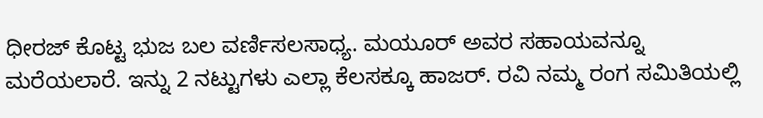ಧೀರಜ್ ಕೊಟ್ಟ ಭುಜ ಬಲ ವರ್ಣಿಸಲಸಾಧ್ಯ. ಮಯೂರ್ ಅವರ ಸಹಾಯವನ್ನೂ ಮರೆಯಲಾರೆ. ಇನ್ನು 2 ನಟ್ಟುಗಳು ಎಲ್ಲಾ ಕೆಲಸಕ್ಕೂ ಹಾಜರ್. ರವಿ ನಮ್ಮ ರಂಗ ಸಮಿತಿಯಲ್ಲಿ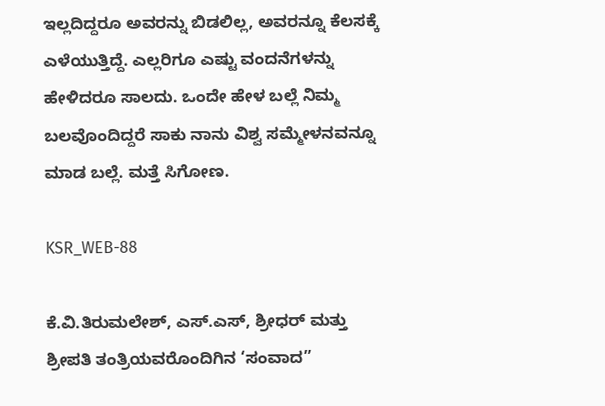ಇಲ್ಲದಿದ್ದರೂ ಅವರನ್ನು ಬಿಡಲಿಲ್ಲ, ಅವರನ್ನೂ ಕೆಲಸಕ್ಕೆ ಎಳೆಯುತ್ತಿದ್ದೆ. ಎಲ್ಲರಿಗೂ ಎಷ್ಟು ವಂದನೆಗಳನ್ನು ಹೇಳಿದರೂ ಸಾಲದು. ಒಂದೇ ಹೇಳ ಬಲ್ಲೆ ನಿಮ್ಮ ಬಲವೊಂದಿದ್ದರೆ ಸಾಕು ನಾನು ವಿಶ್ವ ಸಮ್ಮೇಳನವನ್ನೂ ಮಾಡ ಬಲ್ಲೆ. ಮತ್ತೆ ಸಿಗೋಣ.

KSR_WEB-88

ಕೆ.ವಿ.ತಿರುಮಲೇಶ್, ಎಸ್.ಎಸ್, ಶ್ರೀಧರ್ ಮತ್ತು ಶ್ರೀಪತಿ ತಂತ್ರಿಯವರೊಂದಿಗಿನ ‘ಸಂವಾದ”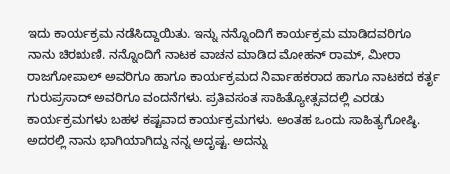ಇದು ಕಾರ್ಯಕ್ರಮ ನಡೆಸಿದ್ದಾಯಿತು. ಇನ್ನು ನನ್ನೊಂದಿಗೆ ಕಾರ್ಯಕ್ರಮ ಮಾಡಿದವರಿಗೂ ನಾನು ಚಿರ‌ಋಣಿ. ನನ್ನೊಂದಿಗೆ ನಾಟಕ ವಾಚನ ಮಾಡಿದ ಮೋಹನ್ ರಾಮ್, ಮೀರಾ ರಾಜಗೋಪಾಲ್ ಅವರಿಗೂ ಹಾಗೂ ಕಾರ್ಯಕ್ರಮದ ನಿರ್ವಾಹಕರಾದ ಹಾಗೂ ನಾಟಕದ ಕರ್ತೃ ಗುರುಪ್ರಸಾದ್ ಅವರಿಗೂ ವಂದನೆಗಳು. ಪ್ರತಿವಸಂತ ಸಾಹಿತ್ಯೋತ್ಸವದಲ್ಲಿ ಎರಡು ಕಾರ್ಯಕ್ರಮಗಳು ಬಹಳ ಕಷ್ಟವಾದ ಕಾರ್ಯಕ್ರಮಗಳು. ಅಂತಹ ಒಂದು ಸಾಹಿತ್ಯಗೋಷ್ಠಿ. ಅದರಲ್ಲಿ ನಾನು ಭಾಗಿಯಾಗಿದ್ದು ನನ್ನ ಅದೃಷ್ಟ. ಅದನ್ನು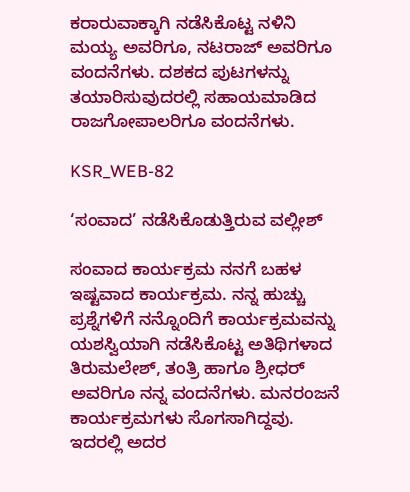ಕರಾರುವಾಕ್ಕಾಗಿ ನಡೆಸಿಕೊಟ್ಟ ನಳಿನಿ ಮಯ್ಯ ಅವರಿಗೂ, ನಟರಾಜ್ ಅವರಿಗೂ ವಂದನೆಗಳು. ದಶಕದ ಪುಟಗಳನ್ನು ತಯಾರಿಸುವುದರಲ್ಲಿ ಸಹಾಯಮಾಡಿದ ರಾಜಗೋಪಾಲರಿಗೂ ವಂದನೆಗಳು.

KSR_WEB-82

‘ಸಂವಾದ’ ನಡೆಸಿಕೊಡುತ್ತಿರುವ ವಲ್ಲೀಶ್

ಸಂವಾದ ಕಾರ್ಯಕ್ರಮ ನನಗೆ ಬಹಳ ಇಷ್ಟವಾದ ಕಾರ್ಯಕ್ರಮ. ನನ್ನ ಹುಚ್ಚು ಪ್ರಶ್ನೆಗಳಿಗೆ ನನ್ನೊಂದಿಗೆ ಕಾರ್ಯಕ್ರಮವನ್ನು ಯಶಸ್ವಿಯಾಗಿ ನಡೆಸಿಕೊಟ್ಟ ಅತಿಥಿಗಳಾದ ತಿರುಮಲೇಶ್, ತಂತ್ರಿ ಹಾಗೂ ಶ್ರೀಧರ್ ಅವರಿಗೂ ನನ್ನ ವಂದನೆಗಳು. ಮನರಂಜನೆ ಕಾರ್ಯಕ್ರಮಗಳು ಸೊಗಸಾಗಿದ್ದವು. ಇದರಲ್ಲಿ ಅದರ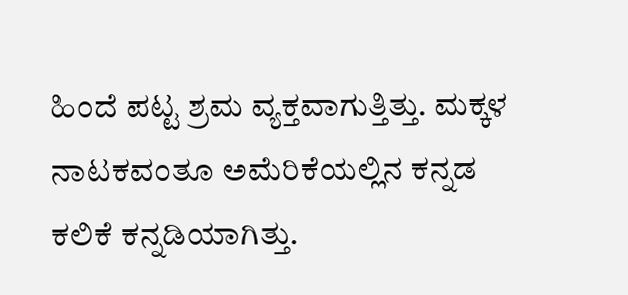ಹಿಂದೆ ಪಟ್ಟ ಶ್ರಮ ವ್ಯಕ್ತವಾಗುತ್ತಿತ್ತು. ಮಕ್ಕಳ ನಾಟಕವಂತೂ ಅಮೆರಿಕೆಯಲ್ಲಿನ ಕನ್ನಡ ಕಲಿಕೆ ಕನ್ನಡಿಯಾಗಿತ್ತು.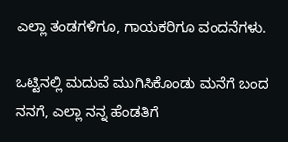ಎಲ್ಲಾ ತಂಡಗಳಿಗೂ, ಗಾಯಕರಿಗೂ ವಂದನೆಗಳು.

ಒಟ್ಟಿನಲ್ಲಿ ಮದುವೆ ಮುಗಿಸಿಕೊಂಡು ಮನೆಗೆ ಬಂದ ನನಗೆ, ಎಲ್ಲಾ ನನ್ನ ಹೆಂಡತಿಗೆ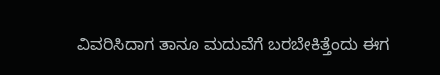ವಿವರಿಸಿದಾಗ ತಾನೂ ಮದುವೆಗೆ ಬರಬೇಕಿತ್ತೆಂದು ಈಗ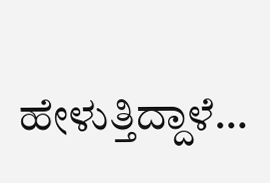ಹೇಳುತ್ತಿದ್ದಾಳೆ…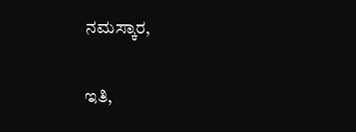ನಮಸ್ಕಾರ,

ಇತಿ,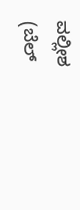ವಲ್ಲೀಶ
(ಬೆಲ್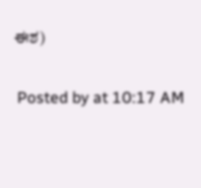ಈಶ)

 Posted by at 10:17 AM